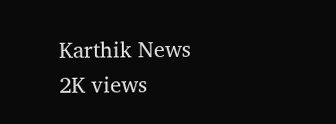Karthik News
2K views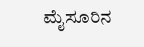ಮೈಸೂರಿನ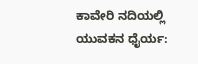ಕಾವೇರಿ ನದಿಯಲ್ಲಿ ಯುವಕನ ಧೈರ್ಯ: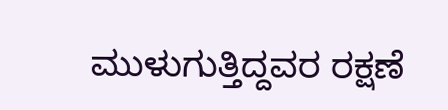ಮುಳುಗುತ್ತಿದ್ದವರ ರಕ್ಷಣೆ